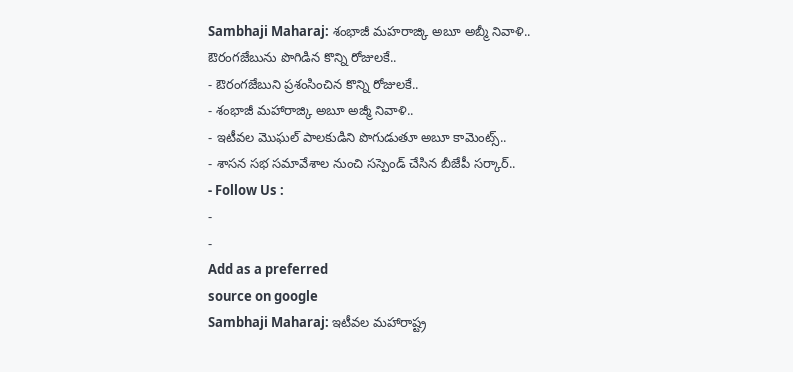Sambhaji Maharaj: శంభాజీ మహరాజ్కి అబూ అబ్మీ నివాళి.. ఔరంగజేబును పొగిడిన కొన్ని రోజులకే..
- ఔరంగజేబుని ప్రశంసించిన కొన్ని రోజులకే..
- శంభాజీ మహారాజ్కి అబూ అజ్మీ నివాళి..
- ఇటీవల మొఘల్ పాలకుడిని పొగుడుతూ అబూ కామెంట్స్..
- శాసన సభ సమావేశాల నుంచి సస్పెండ్ చేసిన బీజేపీ సర్కార్..
- Follow Us :
-
-
Add as a preferred
source on google
Sambhaji Maharaj: ఇటీవల మహారాష్ట్ర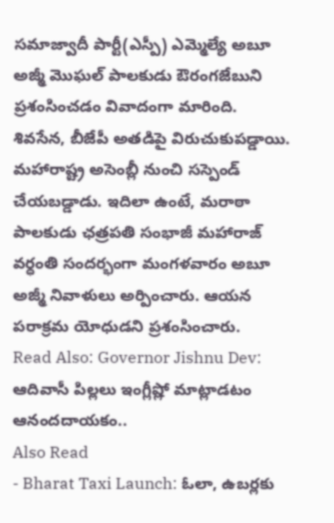సమాజ్వాదీ పార్టీ(ఎస్పీ) ఎమ్మెల్యే అబూ అజ్మీ మొఘల్ పాలకుడు ఔరంగజేబుని ప్రశంసించడం వివాదంగా మారింది. శివసేన, బీజేపీ అతడిపై విరుచుకుపడ్డాయి. మహారాష్ట్ర అసెంబ్లీ నుంచి సస్పెండ్ చేయబడ్డాడు. ఇదిలా ఉంటే, మరాఠా పాలకుడు ఛత్రపతి సంభాజీ మహారాజ్ వర్ధంతి సందర్భంగా మంగళవారం అబూ అజ్మీ నివాళులు అర్పించారు. ఆయన పరాక్రమ యోధుడని ప్రశంసించారు.
Read Also: Governor Jishnu Dev: ఆదివాసీ పిల్లలు ఇంగ్లీష్లో మాట్లాడటం ఆనందదాయకం..
Also Read
- Bharat Taxi Launch: ఓలా, ఉబర్లకు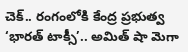చెక్.. రంగంలోకి కేంద్ర ప్రభుత్వ ‘భారత్ టాక్సీ’.. అమిత్ షా మెగా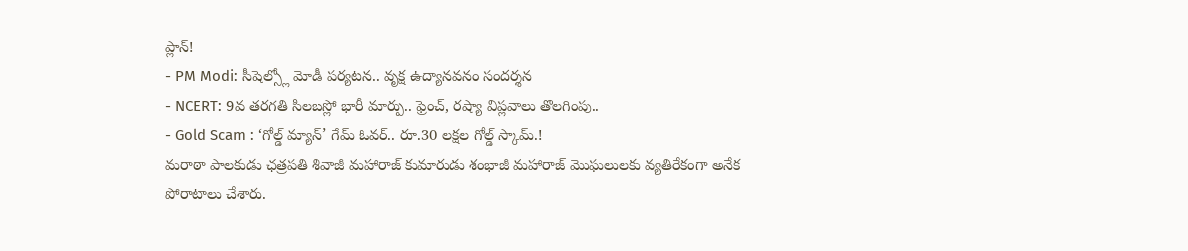ప్లాన్!
- PM Modi: సీషెల్స్లో మోడీ పర్యటన.. వృక్ష ఉద్యానవనం సందర్శన
- NCERT: 9వ తరగతి సిలబస్లో భారీ మార్పు.. ఫ్రెంచ్, రష్యా విప్లవాలు తొలగింపు..
- Gold Scam : ‘గోల్డ్ మ్యాన్’ గేమ్ ఓవర్.. రూ.30 లక్షల గోల్డ్ స్కామ్.!
మరాఠా పాలకుడు ఛత్రపతి శివాజీ మహారాజ్ కుమారుడు శంభాజీ మహారాజ్ మొఘలులకు వ్యతిరేకంగా అనేక పోరాటాలు చేశారు.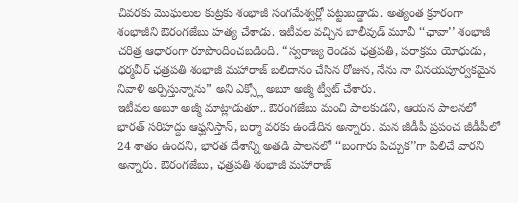చివరకు మొఘలుల కుట్రకు శంభాజీ సంగమేశ్వర్లో పట్టుబడ్డాడు. అత్యంత క్రూరంగా శంభాజీని ఔరంగజేబు హత్య చేశాడు. ఇటీవల వచ్చిన బాలీవుడ్ మూవీ ‘‘ఛావా’’ శంభాజీ చరిత్ర ఆధారంగా రూపొందించబడింది. “స్వరాజ్య రెండవ ఛత్రపతి, పరాక్రమ యోధుడు, ధర్మవీర్ ఛత్రపతి శంభాజీ మహారాజ్ బలిదానం చేసిన రోజున, నేను నా వినయపూర్వకమైన నివాళి అర్పిస్తున్నాను” అని ఎక్స్లో అబూ అజ్మీ ట్వీట్ చేశారు.
ఇటీవల అబూ అజ్మీ మాట్లాడుతూ.. ఔరంగజేబు మంచి పాలకుడని, ఆయన పాలనలో భారత్ సరిహద్దు ఆఫ్ఘనిస్తాన్, బర్మా వరకు ఉండేదిన అన్నారు. మన జీడీపీ ప్రపంచ జీడీపీలో 24 శాతం ఉందని, భారత దేశాన్ని అతడి పాలనలో ‘‘బంగారు పిచ్చుక’’గా పిలిచే వారని అన్నారు. ఔరంగజేబు, ఛత్రపతి శంభాజీ మహారాజ్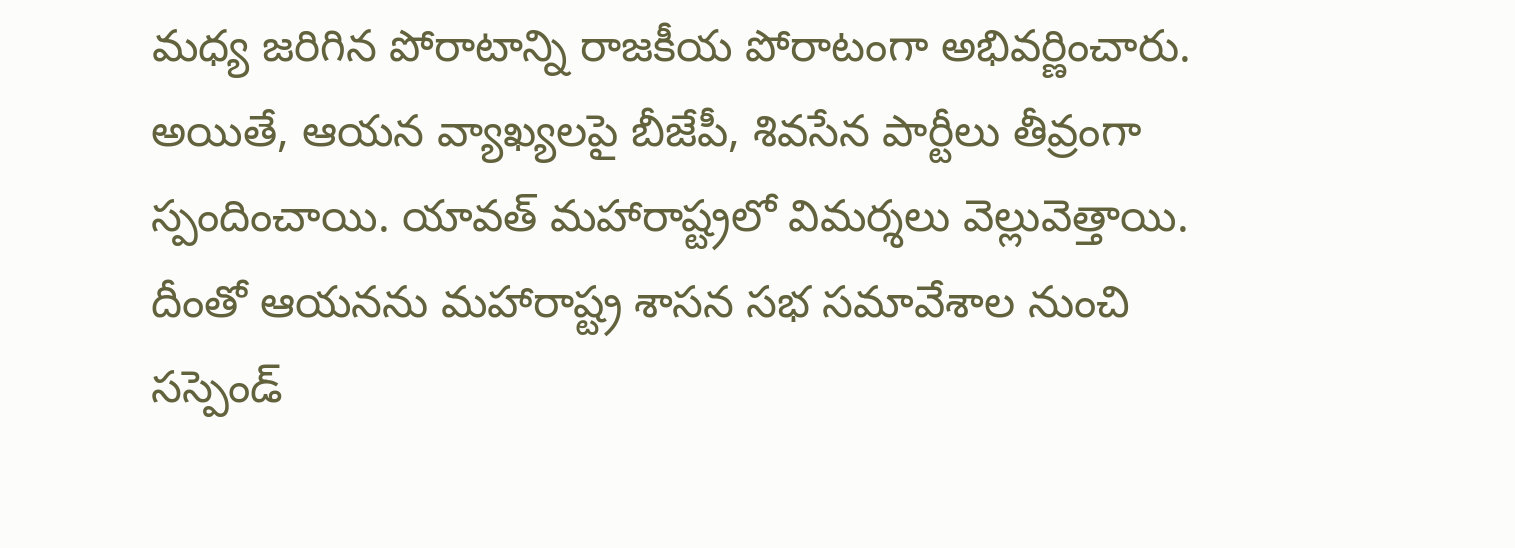మధ్య జరిగిన పోరాటాన్ని రాజకీయ పోరాటంగా అభివర్ణించారు. అయితే, ఆయన వ్యాఖ్యలపై బీజేపీ, శివసేన పార్టీలు తీవ్రంగా స్పందించాయి. యావత్ మహారాష్ట్రలో విమర్శలు వెల్లువెత్తాయి. దీంతో ఆయనను మహారాష్ట్ర శాసన సభ సమావేశాల నుంచి సస్పెండ్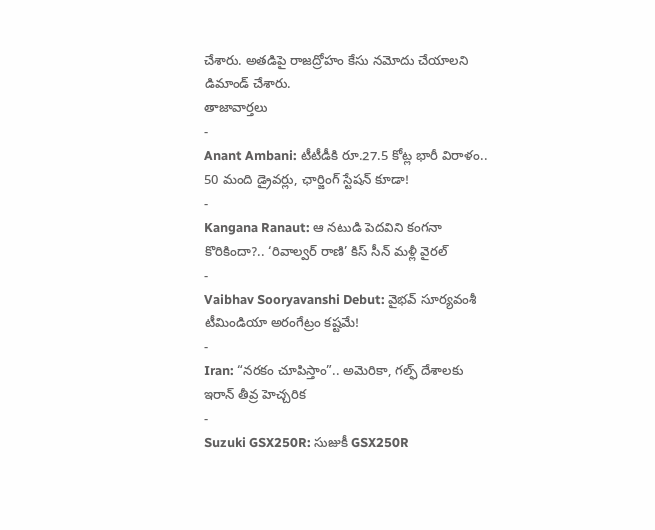చేశారు. అతడిపై రాజద్రోహం కేసు నమోదు చేయాలని డిమాండ్ చేశారు.
తాజావార్తలు
-
Anant Ambani: టీటీడీకి రూ.27.5 కోట్ల భారీ విరాళం.. 50 మంది డ్రైవర్లు, ఛార్జింగ్ స్టేషన్ కూడా!
-
Kangana Ranaut: ఆ నటుడి పెదవిని కంగనా కొరికిందా?.. ‘రివాల్వర్ రాణి’ కిస్ సీన్ మళ్లీ వైరల్
-
Vaibhav Sooryavanshi Debut: వైభవ్ సూర్యవంశీ టీమిండియా అరంగేట్రం కష్టమే!
-
Iran: “నరకం చూపిస్తాం”.. అమెరికా, గల్ఫ్ దేశాలకు ఇరాన్ తీవ్ర హెచ్చరిక
-
Suzuki GSX250R: సుజుకీ GSX250R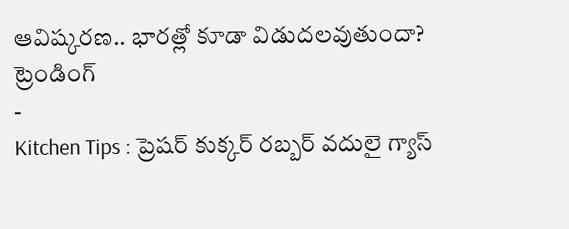ఆవిష్కరణ.. భారత్లో కూడా విడుదలవుతుందా?
ట్రెండింగ్
-
Kitchen Tips : ప్రెషర్ కుక్కర్ రబ్బర్ వదులై గ్యాస్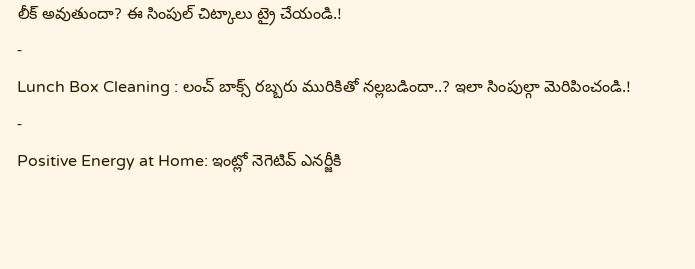లీక్ అవుతుందా? ఈ సింపుల్ చిట్కాలు ట్రై చేయండి.!
-
Lunch Box Cleaning : లంచ్ బాక్స్ రబ్బరు మురికితో నల్లబడిందా..? ఇలా సింపుల్గా మెరిపించండి.!
-
Positive Energy at Home: ఇంట్లో నెగెటివ్ ఎనర్జీకి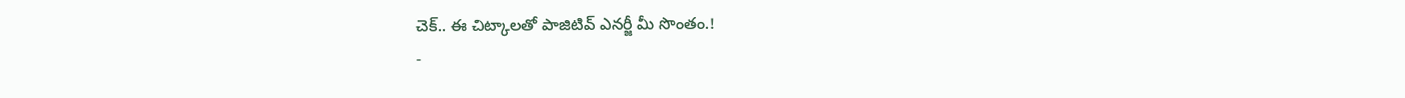చెక్.. ఈ చిట్కాలతో పాజిటివ్ ఎనర్జీ మీ సొంతం.!
-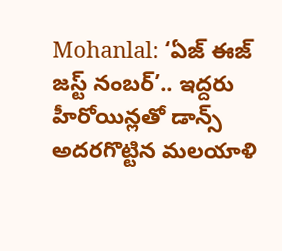Mohanlal: ‘ఏజ్ ఈజ్ జస్ట్ నంబర్’.. ఇద్దరు హీరోయిన్లతో డాన్స్ అదరగొట్టిన మలయాళి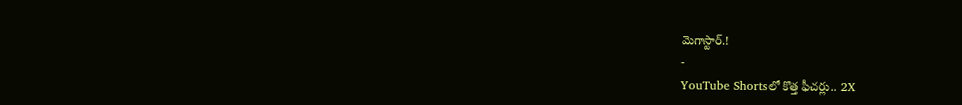మెగాస్టార్.!
-
YouTube Shortsలో కొత్త ఫీచర్లు.. 2X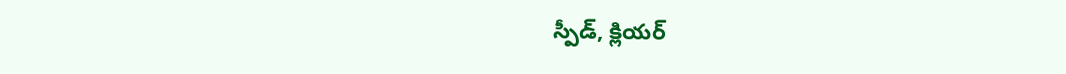స్పీడ్, క్లియర్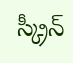స్క్రీన్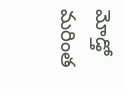మోడ్తో మరింత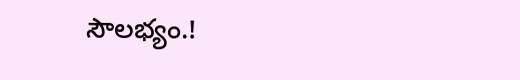సౌలభ్యం.!